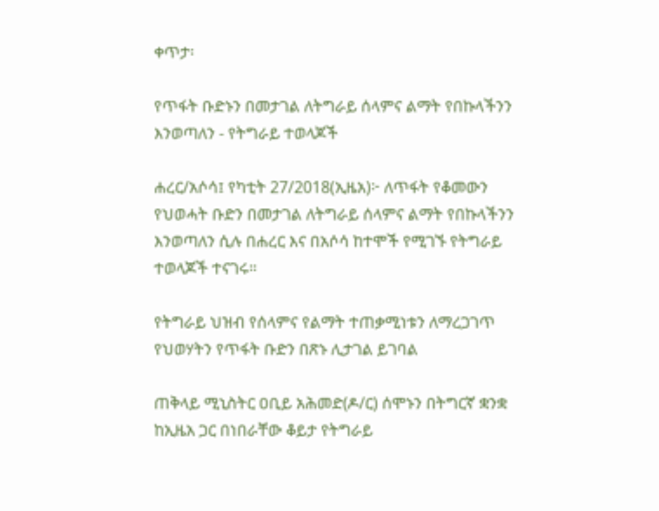ቀጥታ፡

የጥፋት ቡድኑን በመታገል ለትግራይ ሰላምና ልማት የበኩላችንን እንወጣለን - የትግራይ ተወላጆች

ሐረር/አሶሳ፤ የካቲት 27/2018(ኢዜአ)፦ ለጥፋት የቆመውን የህወሓት ቡድን በመታገል ለትግራይ ሰላምና ልማት የበኩላችንን እንወጣለን ሲሉ በሐረር እና በአሶሳ ከተሞች የሚገኙ የትግራይ ተወላጆች ተናገሩ።

የትግራይ ህዝብ የሰላምና የልማት ተጠቃሚነቱን ለማረጋገጥ የህወሃትን የጥፋት ቡድን በጽኑ ሊታገል ይገባል

ጠቅላይ ሚኒስትር ዐቢይ አሕመድ(ዶ/ር) ሰሞኑን በትግርኛ ቋንቋ ከኢዜአ ጋር በነበራቸው ቆይታ የትግራይ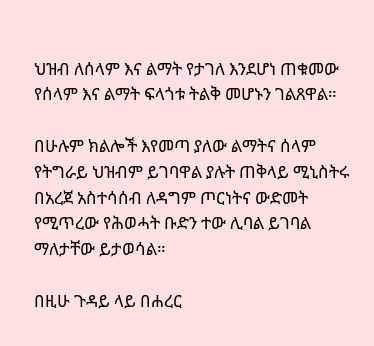ህዝብ ለሰላም እና ልማት የታገለ እንደሆነ ጠቁመው የሰላም እና ልማት ፍላጎቱ ትልቅ መሆኑን ገልጸዋል።

በሁሉም ክልሎች እየመጣ ያለው ልማትና ሰላም የትግራይ ህዝብም ይገባዋል ያሉት ጠቅላይ ሚኒስትሩ በአረጀ አስተሳሰብ ለዳግም ጦርነትና ውድመት የሚጥረው የሕወሓት ቡድን ተው ሊባል ይገባል ማለታቸው ይታወሳል።

በዚሁ ጉዳይ ላይ በሐረር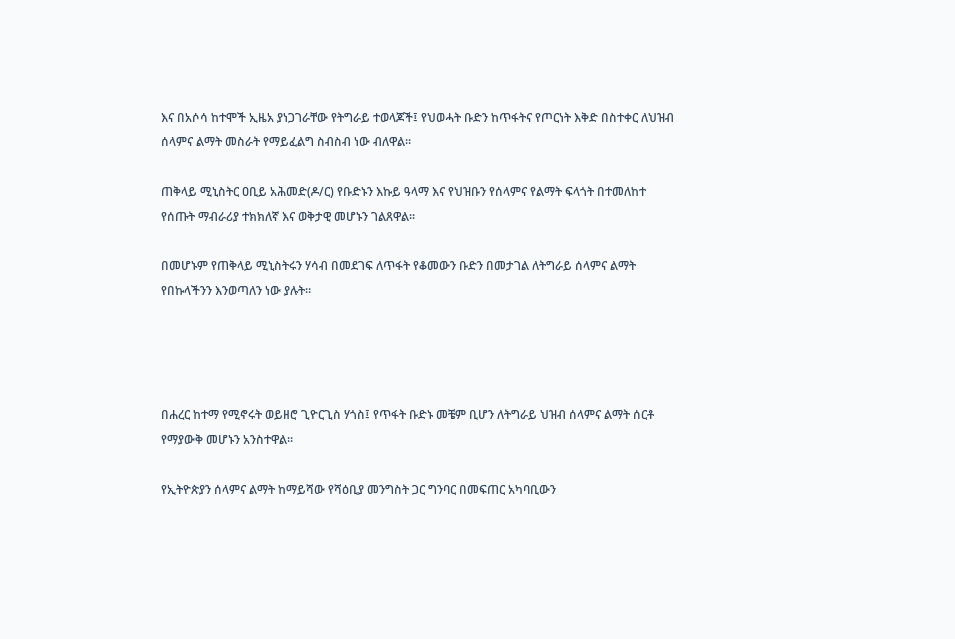እና በአሶሳ ከተሞች ኢዜአ ያነጋገራቸው የትግራይ ተወላጆች፤ የህወሓት ቡድን ከጥፋትና የጦርነት እቅድ በስተቀር ለህዝብ ሰላምና ልማት መስራት የማይፈልግ ስብስብ ነው ብለዋል።

ጠቅላይ ሚኒስትር ዐቢይ አሕመድ(ዶ/ር) የቡድኑን እኩይ ዓላማ እና የህዝቡን የሰላምና የልማት ፍላጎት በተመለከተ የሰጡት ማብራሪያ ተክክለኛ እና ወቅታዊ መሆኑን ገልጸዋል።

በመሆኑም የጠቅላይ ሚኒስትሩን ሃሳብ በመደገፍ ለጥፋት የቆመውን ቡድን በመታገል ለትግራይ ሰላምና ልማት የበኩላችንን እንወጣለን ነው ያሉት።




በሐረር ከተማ የሚኖሩት ወይዘሮ ጊዮርጊስ ሃጎስ፤ የጥፋት ቡድኑ መቼም ቢሆን ለትግራይ ህዝብ ሰላምና ልማት ሰርቶ የማያውቅ መሆኑን አንስተዋል።

የኢትዮጵያን ሰላምና ልማት ከማይሻው የሻዕቢያ መንግስት ጋር ግንባር በመፍጠር አካባቢውን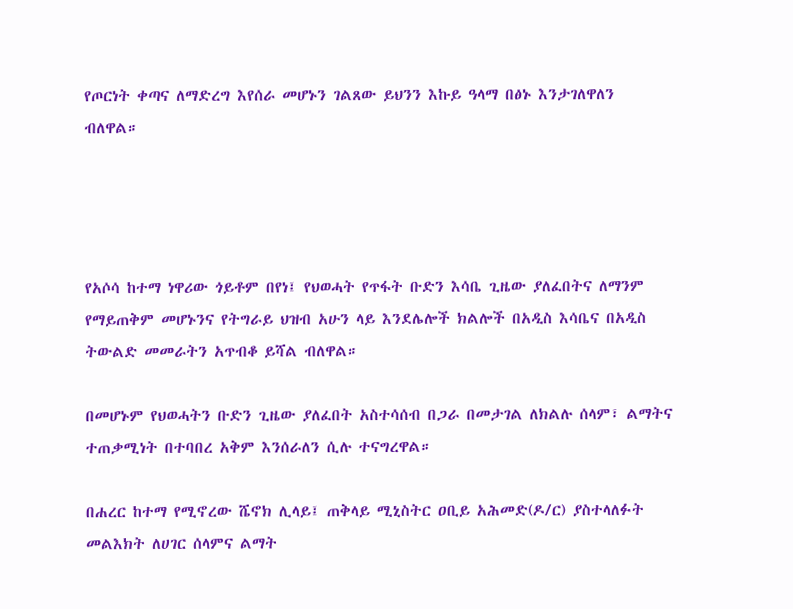የጦርነት ቀጣና ለማድረግ እየሰራ መሆኑን ገልጸው ይህንን እኩይ ዓላማ በፅኑ እንታገለዋለን ብለዋል።




የአሶሳ ከተማ ነዋሪው ጎይቶም በየነ፤ የህወሓት የጥፋት ቡድን እሳቤ ጊዜው ያለፈበትና ለማንም የማይጠቅም መሆኑንና የትግራይ ህዝብ አሁን ላይ እንደሌሎች ክልሎች በአዲስ እሳቤና በአዲስ ትውልድ መመራትን አጥብቆ ይሻል ብለዋል።

በመሆኑም የህወሓትን ቡድን ጊዜው ያለፈበት አስተሳሰብ በጋራ በመታገል ለክልሉ ሰላም፣ ልማትና ተጠቃሚነት በተባበረ አቅም እንሰራለን ሲሉ ተናግረዋል።

በሐረር ከተማ የሚኖረው ሼኖክ ሊላይ፤ ጠቅላይ ሚኒስትር ዐቢይ አሕመድ(ዶ/ር) ያስተላለፉት መልእክት ለሀገር ሰላምና ልማት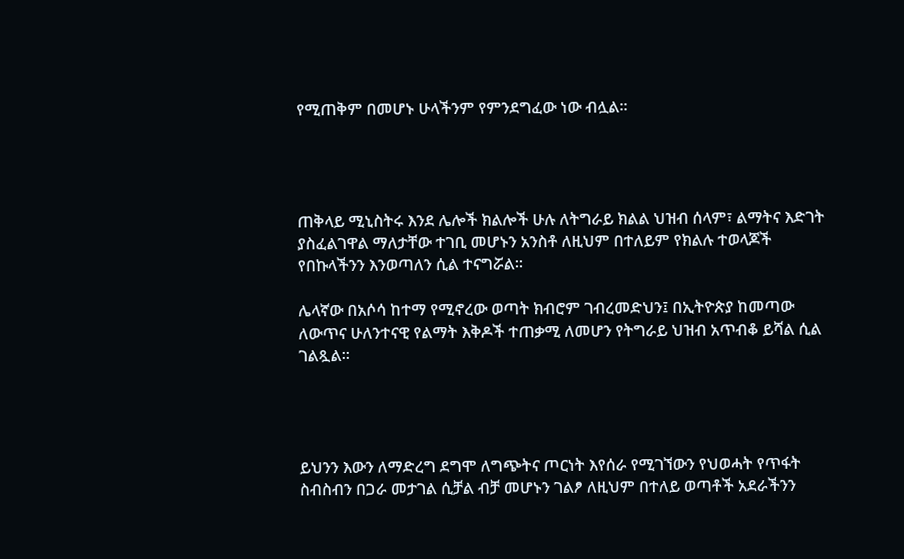የሚጠቅም በመሆኑ ሁላችንም የምንደግፈው ነው ብሏል።




ጠቅላይ ሚኒስትሩ እንደ ሌሎች ክልሎች ሁሉ ለትግራይ ክልል ህዝብ ሰላም፣ ልማትና እድገት ያስፈልገዋል ማለታቸው ተገቢ መሆኑን አንስቶ ለዚህም በተለይም የክልሉ ተወላጆች የበኩላችንን እንወጣለን ሲል ተናግሯል።

ሌላኛው በአሶሳ ከተማ የሚኖረው ወጣት ክብሮም ገብረመድህን፤ በኢትዮጵያ ከመጣው ለውጥና ሁለንተናዊ የልማት እቅዶች ተጠቃሚ ለመሆን የትግራይ ህዝብ አጥብቆ ይሻል ሲል ገልጿል።




ይህንን እውን ለማድረግ ደግሞ ለግጭትና ጦርነት እየሰራ የሚገኘውን የህወሓት የጥፋት ስብስብን በጋራ መታገል ሲቻል ብቻ መሆኑን ገልፆ ለዚህም በተለይ ወጣቶች አደራችንን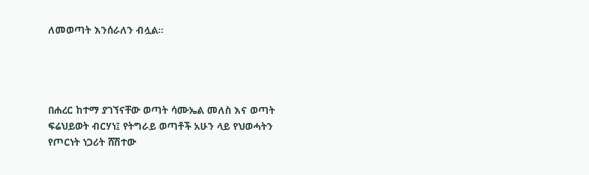ለመወጣት እንሰራለን ብሏል።




በሐረር ከተማ ያገኘናቸው ወጣት ሳሙኤል መለስ እና ወጣት ፍሬህይወት ብርሃነ፤ የትግራይ ወጣቶች አሁን ላይ የህወሓትን የጦርነት ነጋሪት ሸሽተው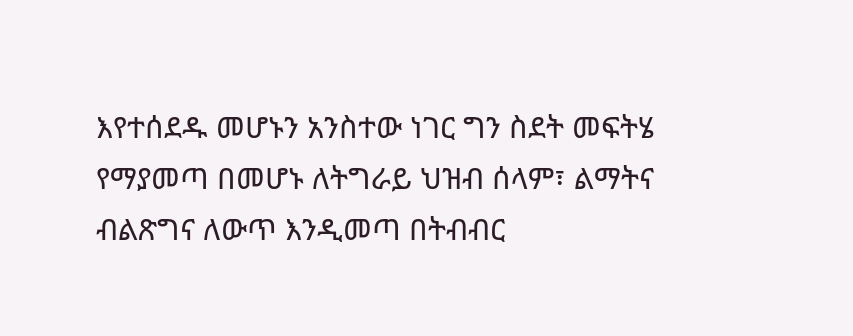እየተሰደዱ መሆኑን አንስተው ነገር ግን ስደት መፍትሄ የማያመጣ በመሆኑ ለትግራይ ህዝብ ሰላም፣ ልማትና ብልጽግና ለውጥ እንዲመጣ በትብብር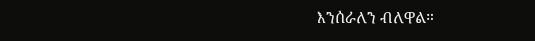እንሰራለን ብለዋል።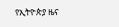የኢትዮጵያ ዜና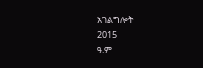አገልግሎት
2015
ዓ.ም